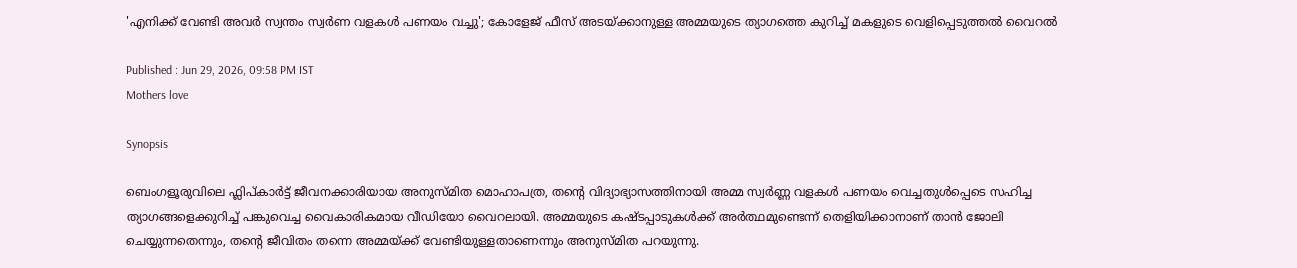'എനിക്ക് വേണ്ടി അവർ സ്വന്തം സ്വർണ വളകൾ പണയം വച്ചു'; കോളേജ് ഫീസ് അടയ്ക്കാനുള്ള അമ്മയുടെ ത്യാഗത്തെ കുറിച്ച് മകളുടെ വെളിപ്പെടുത്തൽ വൈറൽ

Published : Jun 29, 2026, 09:58 PM IST
Mothers love

Synopsis

ബെംഗളൂരുവിലെ ഫ്ലിപ്കാർട്ട് ജീവനക്കാരിയായ അനുസ്മിത മൊഹാപത്ര, തന്‍റെ വിദ്യാഭ്യാസത്തിനായി അമ്മ സ്വർണ്ണ വളകൾ പണയം വെച്ചതുൾപ്പെടെ സഹിച്ച ത്യാഗങ്ങളെക്കുറിച്ച് പങ്കുവെച്ച വൈകാരികമായ വീഡിയോ വൈറലായി. അമ്മയുടെ കഷ്ടപ്പാടുകൾക്ക് അർത്ഥമുണ്ടെന്ന് തെളിയിക്കാനാണ് താൻ ജോലി ചെയ്യുന്നതെന്നും, തന്‍റെ ജീവിതം തന്നെ അമ്മയ്ക്ക് വേണ്ടിയുള്ളതാണെന്നും അനുസ്മിത പറയുന്നു.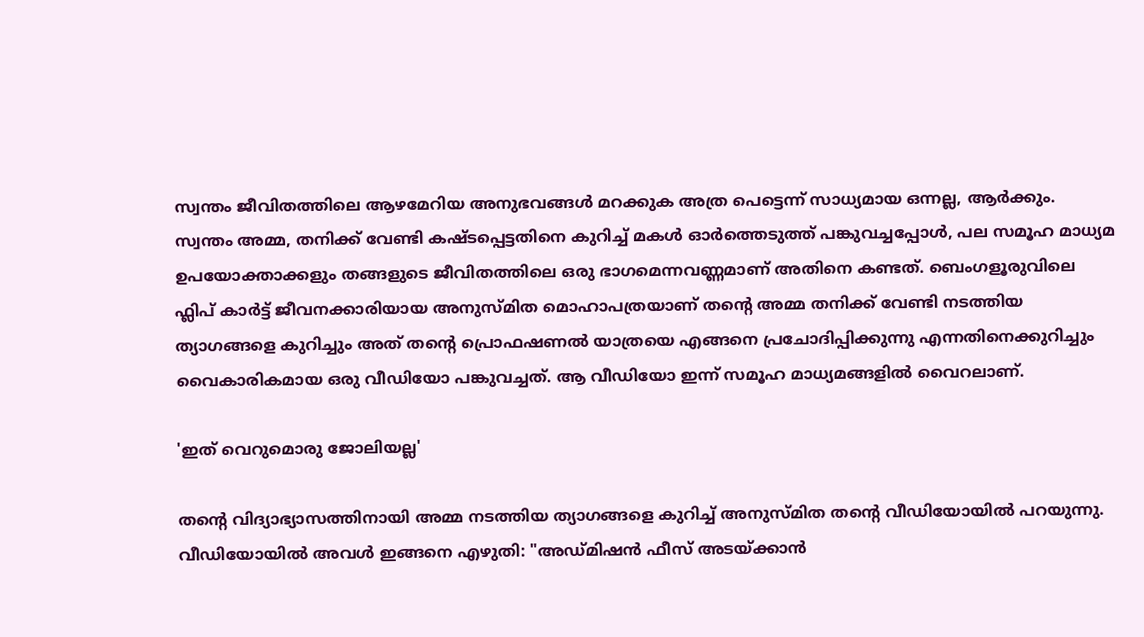സ്വന്തം ജീവിതത്തിലെ ആഴമേറിയ അനുഭവങ്ങൾ മറക്കുക അത്ര പെട്ടെന്ന് സാധ്യമായ ഒന്നല്ല, ആർക്കും. സ്വന്തം അമ്മ, തനിക്ക് വേണ്ടി കഷ്ടപ്പെട്ടതിനെ കുറിച്ച് മകൾ ഓർത്തെടുത്ത് പങ്കുവച്ചപ്പോൾ, പല സമൂഹ മാധ്യമ ഉപയോക്താക്കളും തങ്ങളുടെ ജീവിതത്തിലെ ഒരു ഭാഗമെന്നവണ്ണമാണ് അതിനെ കണ്ടത്. ബെംഗളൂരുവിലെ ഫ്ലിപ് കാർട്ട് ജീവനക്കാരിയായ അനുസ്മിത മൊഹാപത്രയാണ് തന്‍റെ അമ്മ തനിക്ക് വേണ്ടി നടത്തിയ ത്യാഗങ്ങളെ കുറിച്ചും അത് തന്‍റെ പ്രൊഫഷണൽ യാത്രയെ എങ്ങനെ പ്രചോദിപ്പിക്കുന്നു എന്നതിനെക്കുറിച്ചും വൈകാരികമായ ഒരു വീഡിയോ പങ്കുവച്ചത്. ആ വീഡിയോ ഇന്ന് സമൂഹ മാധ്യമങ്ങളിൽ വൈറലാണ്.

'ഇത് വെറുമൊരു ജോലിയല്ല'

തന്‍റെ വിദ്യാഭ്യാസത്തിനായി അമ്മ നടത്തിയ ത്യാഗങ്ങളെ കുറിച്ച് അനുസ്മിത തന്‍റെ വീഡിയോയിൽ പറയുന്നു. വീഡിയോയിൽ അവൾ ഇങ്ങനെ എഴുതി: "അഡ്മിഷൻ ഫീസ് അടയ്ക്കാൻ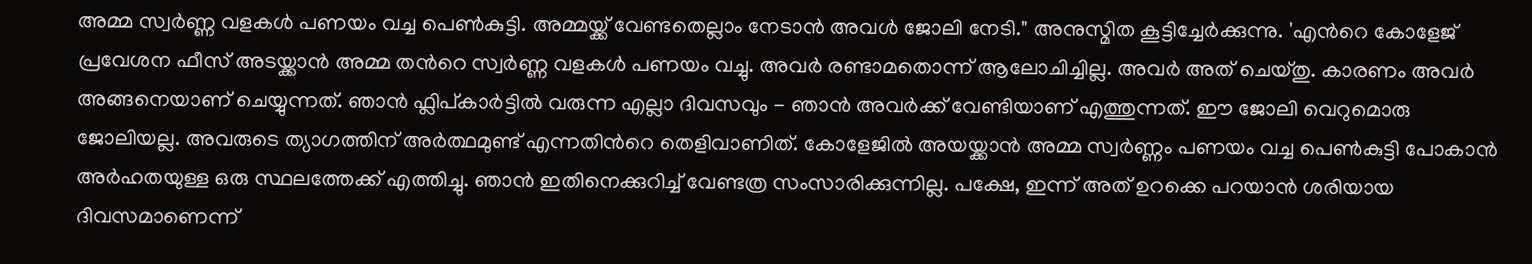അമ്മ സ്വർണ്ണ വളകൾ പണയം വച്ച പെൺകുട്ടി. അമ്മയ്ക്ക് വേണ്ടതെല്ലാം നേടാൻ അവൾ ജോലി നേടി." അനുസ്മിത കൂട്ടിച്ചേർക്കുന്നു. 'എന്‍റെ കോളേജ് പ്രവേശന ഫീസ് അടയ്ക്കാൻ അമ്മ തന്‍റെ സ്വർണ്ണ വളകൾ പണയം വച്ചു. അവർ രണ്ടാമതൊന്ന് ആലോചിച്ചില്ല. അവർ അത് ചെയ്തു. കാരണം അവർ അങ്ങനെയാണ് ചെയ്യുന്നത്. ഞാൻ ഫ്ലിപ്കാർട്ടിൽ വരുന്ന എല്ലാ ദിവസവും - ഞാൻ അവർക്ക് വേണ്ടിയാണ് എത്തുന്നത്. ഈ ജോലി വെറുമൊരു ജോലിയല്ല. അവരുടെ ത്യാഗത്തിന് അർത്ഥമുണ്ട് എന്നതിന്‍റെ തെളിവാണിത്. കോളേജിൽ അയയ്ക്കാൻ അമ്മ സ്വർണ്ണം പണയം വച്ച പെൺകുട്ടി പോകാൻ അർഹതയുള്ള ഒരു സ്ഥലത്തേക്ക് എത്തിച്ചു. ഞാൻ ഇതിനെക്കുറിച്ച് വേണ്ടത്ര സംസാരിക്കുന്നില്ല. പക്ഷേ, ഇന്ന് അത് ഉറക്കെ പറയാൻ ശരിയായ ദിവസമാണെന്ന്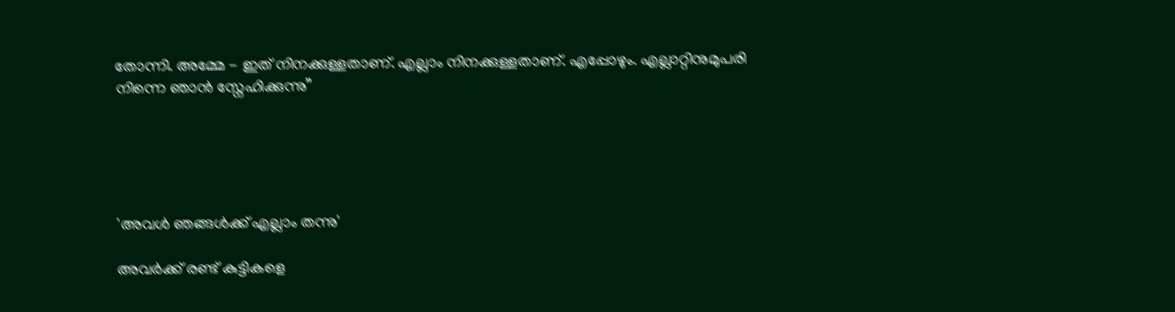തോന്നി. അമ്മേ - ഇത് നിനക്കുള്ളതാണ്. എല്ലാം നിനക്കുള്ളതാണ്. എപ്പോഴും. എല്ലാറ്റിനുമുപരി നിന്നെ ‌ഞാൻ സ്നേഹിക്കുന്നു”





'അവൾ ഞങ്ങൾക്ക് എല്ലാം തന്നു'

അവർക്ക് രണ്ട് കുട്ടികളെ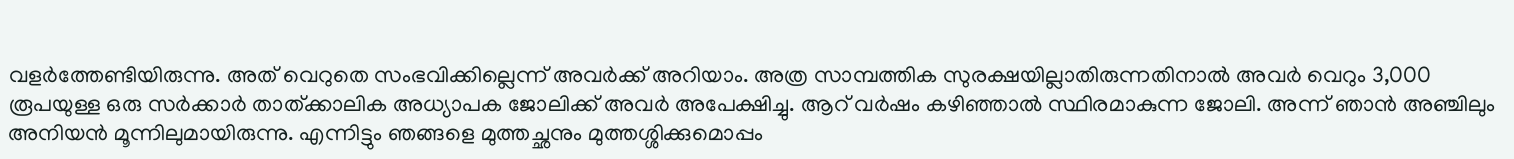വളർത്തേണ്ടിയിരുന്നു. അത് വെറുതെ സംഭവിക്കില്ലെന്ന് അവർക്ക് അറിയാം. അത്ര സാമ്പത്തിക സുരക്ഷയില്ലാതിരുന്നതിനാൽ അവർ വെറും 3,000 രൂപയുള്ള ഒരു സർക്കാർ താത്ക്കാലിക അധ്യാപക ജോലിക്ക് അവർ അപേക്ഷിച്ചു. ആറ് വർഷം കഴിഞ്ഞാൽ സ്ഥിരമാകുന്ന ജോലി. അന്ന് ഞാൻ അഞ്ചിലും അനിയൻ മൂന്നിലുമായിരുന്നു. എന്നിട്ടും ഞങ്ങളെ മുത്തച്ഛനും മുത്തശ്ശിക്കുമൊപ്പം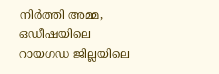നിർത്തി അമ്മ, ഒഡീഷയിലെ റായഗഡ ജില്ലയിലെ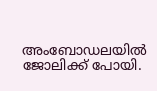അംബോഡലയിൽ ജോലിക്ക് പോയി.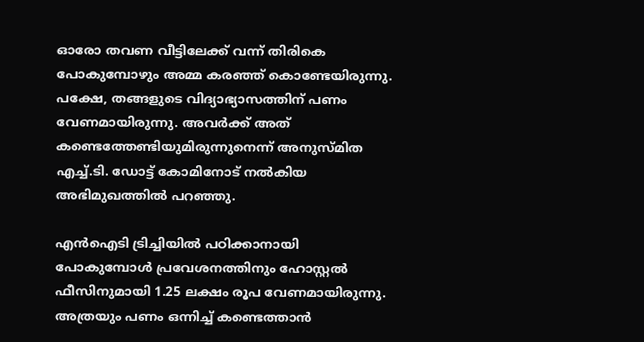ഓരോ തവണ വീട്ടിലേക്ക് വന്ന് തിരികെ പോകുമ്പോഴും അമ്മ കരഞ്ഞ് കൊണ്ടേയിരുന്നു. പക്ഷേ, തങ്ങളുടെ വിദ്യാഭ്യാസത്തിന് പണം വേണമായിരുന്നു. അവർക്ക് അത് കണ്ടെത്തേണ്ടിയുമിരുന്നുനെന്ന് അനുസ്മിത എച്ച്.ടി. ഡോട്ട് കോമിനോട് നൽകിയ അഭിമുഖത്തിൽ പറഞ്ഞു.

എൻഐടി ട്രിച്ചിയിൽ പഠിക്കാനായി പോകുമ്പോൾ പ്രവേശനത്തിനും ഹോസ്റ്റൽ ഫീസിനുമായി 1.25 ലക്ഷം രൂപ വേണമായിരുന്നു. അത്രയും പണം ഒന്നിച്ച് കണ്ടെത്താൻ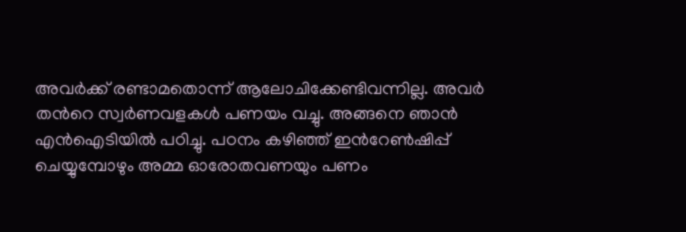അവർക്ക് രണ്ടാമതൊന്ന് ആലോചിക്കേണ്ടിവന്നില്ല. അവർ തന്‍റെ സ്വർണവളകൾ പണയം വച്ചു. അങ്ങനെ ഞാൻ എൻഐടിയിൽ പഠിച്ചു. പഠനം കഴിഞ്ഞ് ഇന്‍റേൺഷിപ്പ് ചെയ്യുമ്പോഴും അമ്മ ഓരോതവണയും പണം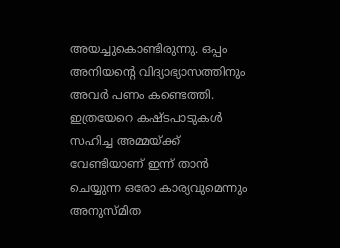അയച്ചുകൊണ്ടിരുന്നു. ഒപ്പം അനിയന്‍റെ വിദ്യാഭ്യാസത്തിനും അവർ പണം കണ്ടെത്തി. ഇത്രയേറെ കഷ്ടപാടുകൾ സഹിച്ച അമ്മയ്ക്ക് വേണ്ടിയാണ് ഇന്ന് താൻ ചെയ്യുന്ന ഒരോ കാര്യവുമെന്നും അനുസ്മിത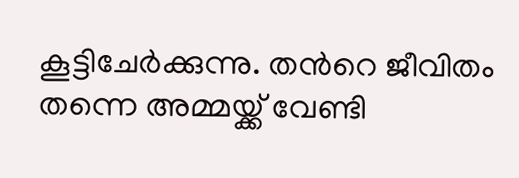കൂട്ടിചേർക്കുന്നു. തന്‍റെ ജീവിതം തന്നെ അമ്മയ്ക്ക് വേണ്ടി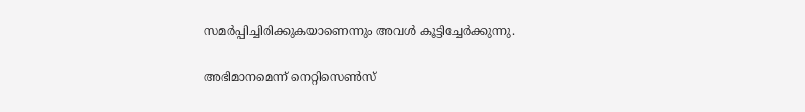സമർപ്പിച്ചിരിക്കുകയാണെന്നും അവൾ കൂട്ടിച്ചേർക്കുന്നു.

അഭിമാനമെന്ന് നെറ്റിസെൺസ്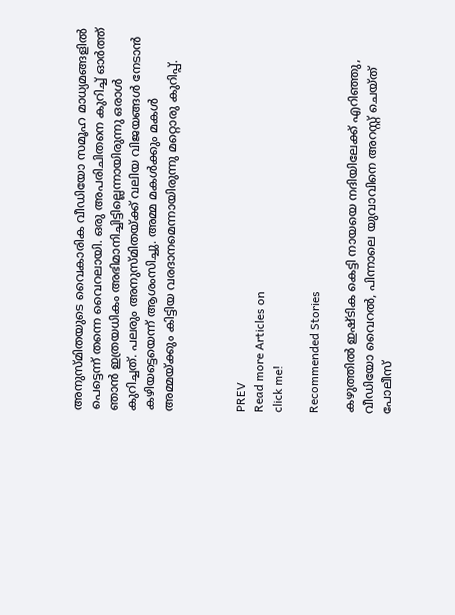അനുസ്മിതയുടെ വൈകാരിക വീഡിയോ സമൂഹ മാധ്യമങ്ങളിൽ പെട്ടെന്ന് തന്നെ വൈറലായി. ഒരു അപരിചിതനെ കുറിച്ച് ഓർത്ത് ഞാൻ ഇത്രയധികം അഭിമാനിച്ചിട്ടില്ലെന്നായിരുന്നു ഒരാൾ കുറിച്ചത്. പലരും അനുസ്മിതയ്ക്ക് വലിയ വിജയങ്ങൾ നേടാൻ കഴിയട്ടെയെന്ന് ആശംസിച്ചു. അമ്മ മകൾക്കും മകൾ അമ്മയ്ക്കും കിട്ടിയ വരദാനമെന്നായിരുന്നു മറ്റൊരു കുറിപ്പ്.



PREV
Read more Articles on
click me!

Recommended Stories

കഴുത്തിൽ ഇഷ്ടിക കെട്ടി നായയെ നദിയിലേക്ക് എറിഞ്ഞു, വീഡിയോ വൈറൽ, പിന്നാലെ യുവാവിനെ അറസ്റ്റ് ചെയ്ത് പോലീസ്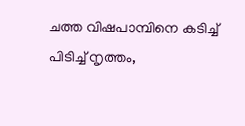ചത്ത വിഷപാമ്പിനെ കടിച്ച് പിടിച്ച് നൃത്തം,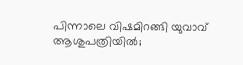പിന്നാലെ വിഷമിറങ്ങി യുവാവ് ആശുപത്രിയിൽ;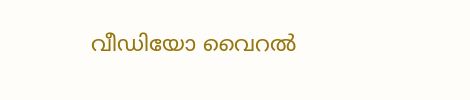വീഡിയോ വൈറൽ